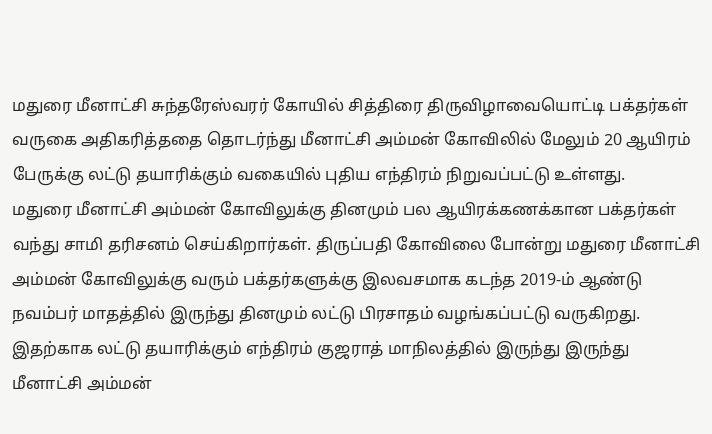மதுரை மீனாட்சி சுந்தரேஸ்வரர் கோயில் சித்திரை திருவிழாவையொட்டி பக்தர்கள் வருகை அதிகரித்ததை தொடர்ந்து மீனாட்சி அம்மன் கோவிலில் மேலும் 20 ஆயிரம் பேருக்கு லட்டு தயாரிக்கும் வகையில் புதிய எந்திரம் நிறுவப்பட்டு உள்ளது.
மதுரை மீனாட்சி அம்மன் கோவிலுக்கு தினமும் பல ஆயிரக்கணக்கான பக்தர்கள் வந்து சாமி தரிசனம் செய்கிறார்கள். திருப்பதி கோவிலை போன்று மதுரை மீனாட்சி அம்மன் கோவிலுக்கு வரும் பக்தர்களுக்கு இலவசமாக கடந்த 2019-ம் ஆண்டு நவம்பர் மாதத்தில் இருந்து தினமும் லட்டு பிரசாதம் வழங்கப்பட்டு வருகிறது.
இதற்காக லட்டு தயாரிக்கும் எந்திரம் குஜராத் மாநிலத்தில் இருந்து இருந்து மீனாட்சி அம்மன்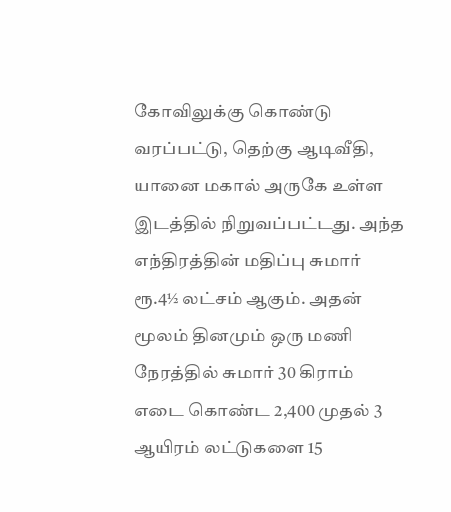கோவிலுக்கு கொண்டு வரப்பட்டு, தெற்கு ஆடிவீதி, யானை மகால் அருகே உள்ள இடத்தில் நிறுவப்பட்டது. அந்த எந்திரத்தின் மதிப்பு சுமார் ரூ.4½ லட்சம் ஆகும். அதன் மூலம் தினமும் ஒரு மணி நேரத்தில் சுமார் 30 கிராம் எடை கொண்ட 2,400 முதல் 3 ஆயிரம் லட்டுகளை 15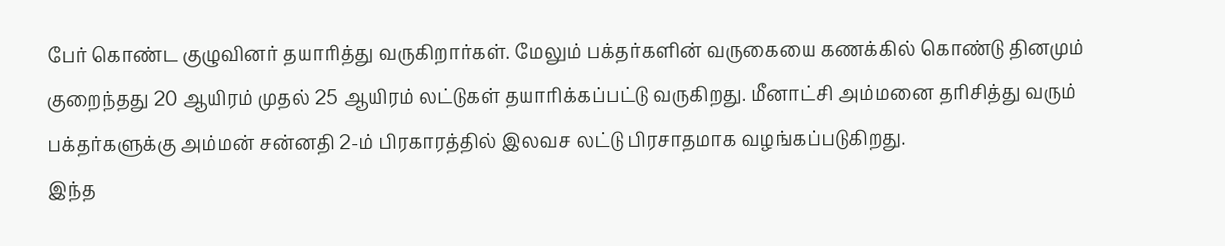பேர் கொண்ட குழுவினர் தயாரித்து வருகிறார்கள். மேலும் பக்தர்களின் வருகையை கணக்கில் கொண்டு தினமும் குறைந்தது 20 ஆயிரம் முதல் 25 ஆயிரம் லட்டுகள் தயாரிக்கப்பட்டு வருகிறது. மீனாட்சி அம்மனை தரிசித்து வரும் பக்தர்களுக்கு அம்மன் சன்னதி 2-ம் பிரகாரத்தில் இலவச லட்டு பிரசாதமாக வழங்கப்படுகிறது.
இந்த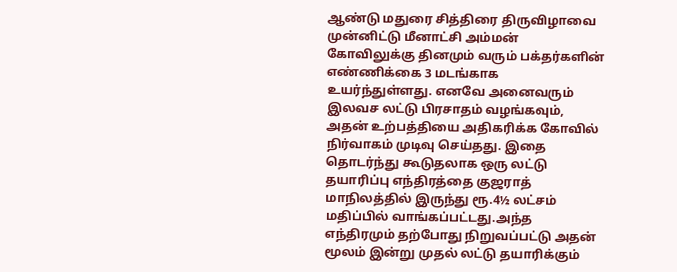ஆண்டு மதுரை சித்திரை திருவிழாவை முன்னிட்டு மீனாட்சி அம்மன் கோவிலுக்கு தினமும் வரும் பக்தர்களின் எண்ணிக்கை 3 மடங்காக உயர்ந்துள்ளது. எனவே அனைவரும் இலவச லட்டு பிரசாதம் வழங்கவும், அதன் உற்பத்தியை அதிகரிக்க கோவில் நிர்வாகம் முடிவு செய்தது. இதை தொடர்ந்து கூடுதலாக ஒரு லட்டு தயாரிப்பு எந்திரத்தை குஜராத் மாநிலத்தில் இருந்து ரூ.4½ லட்சம் மதிப்பில் வாங்கப்பட்டது.அந்த எந்திரமும் தற்போது நிறுவப்பட்டு அதன் மூலம் இன்று முதல் லட்டு தயாரிக்கும்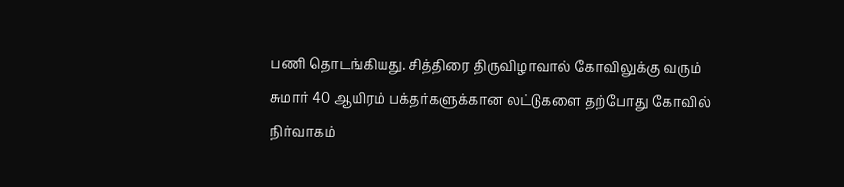பணி தொடங்கியது. சித்திரை திருவிழாவால் கோவிலுக்கு வரும் சுமார் 40 ஆயிரம் பக்தர்களுக்கான லட்டுகளை தற்போது கோவில் நிர்வாகம்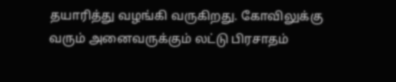தயாரித்து வழங்கி வருகிறது. கோவிலுக்கு வரும் அனைவருக்கும் லட்டு பிரசாதம்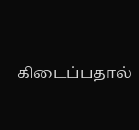கிடைப்பதால்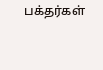பக்தர்கள்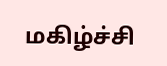மகிழ்ச்சி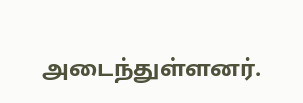அடைந்துள்ளனர்.